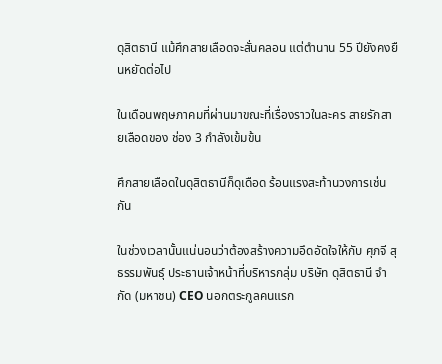ดุสิตธานี แม้ศึกสายเลือดจะสั่นคลอน แต่ตำนาน 55 ปียังคงยืนหยัดต่อไป

ในเดือนพฤษภาคมที่ผ่านมาขณะที่เรื่องราวในละคร สายรักสายเลือดของ ช่อง 3 กำลังเข้มข้น

ศึกสายเลือดในดุสิตธานีก็ดุเดือด ร้อนแรงสะท้านวงการเช่นกัน

ในช่วงเวลานั้นแน่นอนว่าต้องสร้างความอึดอัดใจให้กับ ศุภจี สุธรรมพันธุ์ ประธานเจ้าหน้าที่บริหารกลุ่ม บริษัท ดุสิตธานี จำกัด (มหาชน) CEO นอกตระกูลคนแรก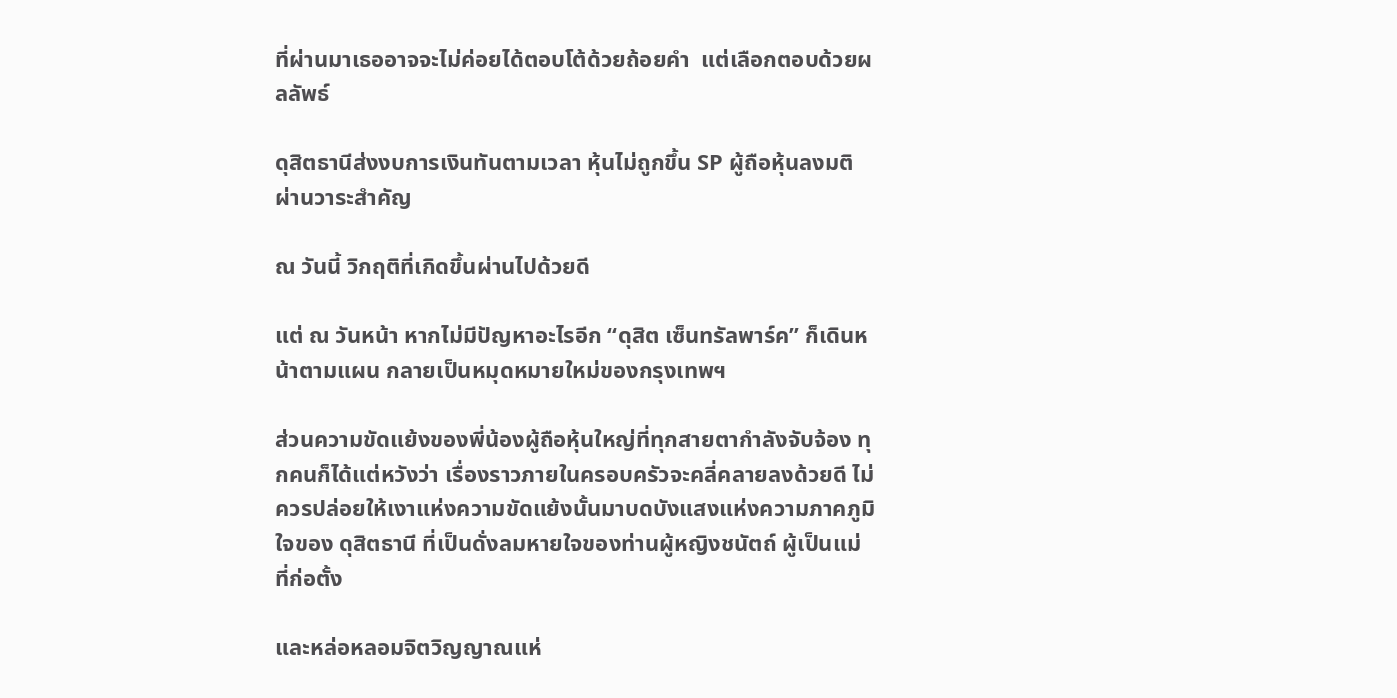ที่ผ่านมาเธออาจจะไม่ค่อยได้ตอบโต้ด้วยถ้อยคำ  แต่เลือกตอบด้วยผลลัพธ์

ดุสิตธานีส่งงบการเงินทันตามเวลา หุ้นไม่ถูกขึ้น SP ผู้ถือหุ้นลงมติผ่านวาระสำคัญ

ณ วันนี้ วิกฤติที่เกิดขึ้นผ่านไปด้วยดี

แต่ ณ วันหน้า หากไม่มีปัญหาอะไรอีก “ดุสิต เซ็นทรัลพาร์ค” ก็เดินหน้าตามแผน กลายเป็นหมุดหมายใหม่ของกรุงเทพฯ

ส่วนความขัดแย้งของพี่น้องผู้ถือหุ้นใหญ่ที่ทุกสายตากำลังจับจ้อง ทุกคนก็ได้แต่หวังว่า เรื่องราวภายในครอบครัวจะคลี่คลายลงด้วยดี ไม่ควรปล่อยให้เงาแห่งความขัดแย้งนั้นมาบดบังแสงแห่งความภาคภูมิใจของ ดุสิตธานี ที่เป็นดั่งลมหายใจของท่านผู้หญิงชนัตถ์ ผู้เป็นแม่ที่ก่อตั้ง

และหล่อหลอมจิตวิญญาณแห่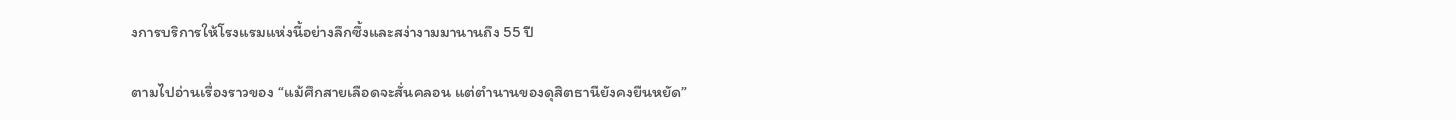งการบริการให้โรงแรมแห่งนี้อย่างลึกซึ้งและสง่างามมานานถึง 55 ปี

ตามไปอ่านเรื่องราวของ “แม้ศึกสายเลือดจะสั่นคลอน แต่ตำนานของดุสิตธานียังคงยืนหยัด”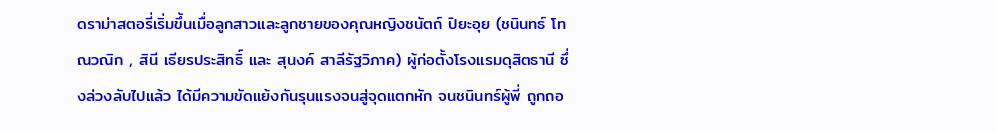ดราม่าสตอรี่เริ่มขึ้นเมื่อลูกสาวและลูกชายของคุณหญิงชนัตถ์ ปิยะอุย (ชนินทธ์ โทณวณิก , สินี เธียรประสิทธิ์ และ สุนงค์ สาลีรัฐวิภาค) ผู้ก่อตั้งโรงแรมดุสิตธานี ซึ่งล่วงลับไปแล้ว ได้มีความขัดแย้งกันรุนแรงจนสู่จุดแตกหัก จนชนินทร์ผู้พี่ ถูกถอ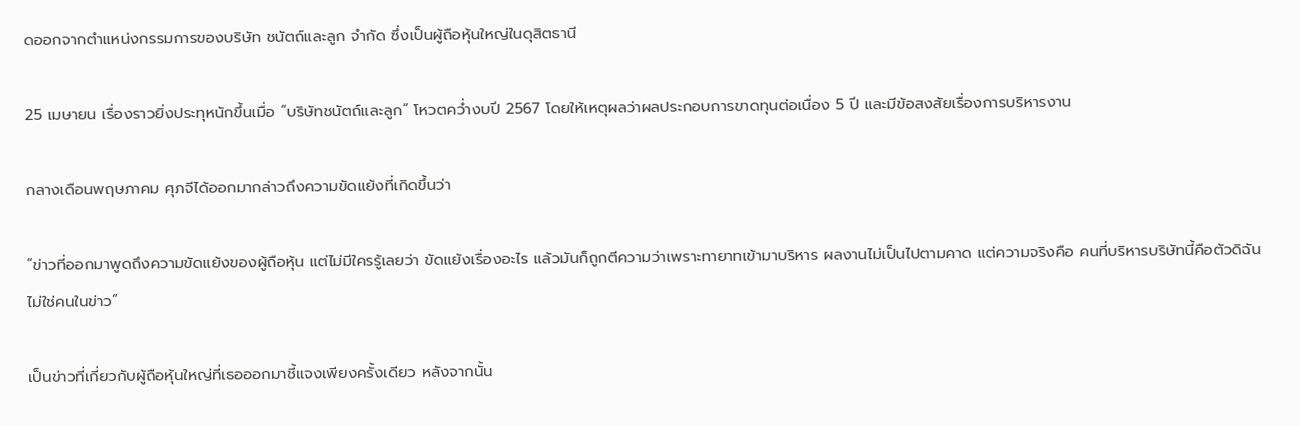ดออกจากตำแหน่งกรรมการของบริษัท ชนัตถ์และลูก จำกัด ซึ่งเป็นผู้ถือหุ้นใหญ่ในดุสิตธานี

25 เมษายน เรื่องราวยิ่งประทุหนักขึ้นเมื่อ “บริษัทชนัตถ์และลูก” โหวตคว่ำงบปี 2567 โดยให้เหตุผลว่าผลประกอบการขาดทุนต่อเนื่อง 5 ปี และมีข้อสงสัยเรื่องการบริหารงาน

กลางเดือนพฤษภาคม ศุภจีได้ออกมากล่าวถึงความขัดแย้งที่เกิดขึ้นว่า

“ข่าวที่ออกมาพูดถึงความขัดแย้งของผู้ถือหุ้น แต่ไม่มีใครรู้เลยว่า ขัดแย้งเรื่องอะไร แล้วมันก็ถูกตีความว่าเพราะทายาทเข้ามาบริหาร ผลงานไม่เป็นไปตามคาด แต่ความจริงคือ คนที่บริหารบริษัทนี้คือตัวดิฉัน ไม่ใช่คนในข่าว”

เป็นข่าวที่เกี่ยวกับผู้ถือหุ้นใหญ่ที่เธอออกมาชี้แจงเพียงครั้งเดียว หลังจากนั้น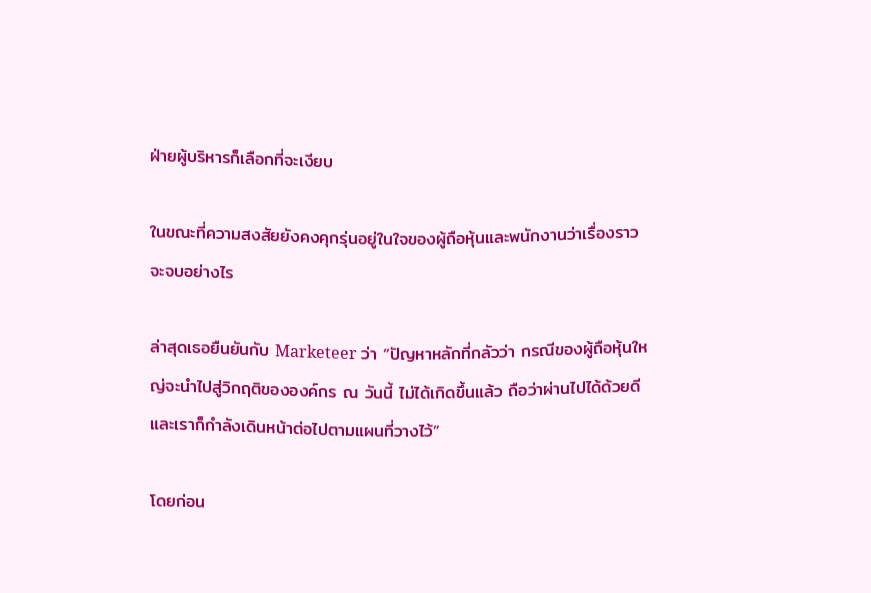ฝ่ายผู้บริหารก็เลือกที่จะเงียบ

ในขณะที่ความสงสัยยังคงคุกรุ่นอยู่ในใจของผู้ถือหุ้นและพนักงานว่าเรื่องราวจะจบอย่างไร

ล่าสุดเธอยืนยันกับ Marketeer ว่า “ปัญหาหลักที่กลัวว่า กรณีของผู้ถือหุ้นใหญ่จะนำไปสู่วิกฤติขององค์กร ณ วันนี้ ไม่ได้เกิดขึ้นแล้ว ถือว่าผ่านไปได้ด้วยดี และเราก็กำลังเดินหน้าต่อไปตามแผนที่วางไว้”

โดยก่อน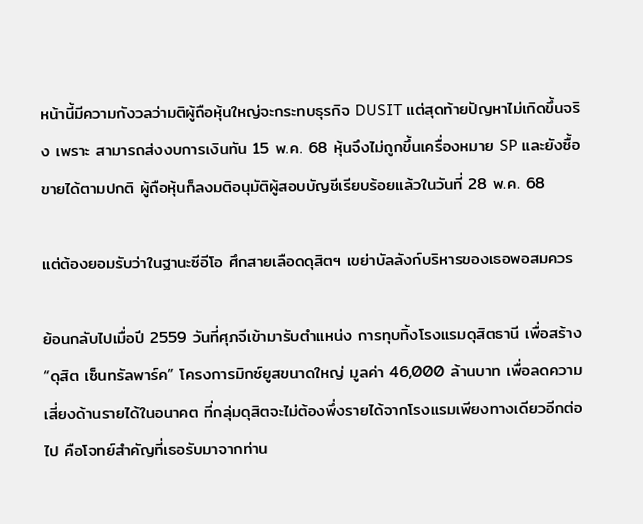หน้านี้มีความกังวลว่ามติผู้ถือหุ้นใหญ่จะกระทบธุรกิจ DUSIT แต่สุดท้ายปัญหาไม่เกิดขึ้นจริง เพราะ สามารถส่งงบการเงินทัน 15 พ.ค. 68 หุ้นจึงไม่ถูกขึ้นเครื่องหมาย SP และยังซื้อขายได้ตามปกติ ผู้ถือหุ้นก็ลงมติอนุมัติผู้สอบบัญชีเรียบร้อยแล้วในวันที่ 28 พ.ค. 68

แต่ต้องยอมรับว่าในฐานะซีอีโอ ศึกสายเลือดดุสิตฯ เขย่าบัลลังก์บริหารของเธอพอสมควร

ย้อนกลับไปเมื่อปี 2559 วันที่ศุภจีเข้ามารับตำแหน่ง การทุบทิ้งโรงแรมดุสิตธานี เพื่อสร้าง “ดุสิต เซ็นทรัลพาร์ค” โครงการมิกซ์ยูสขนาดใหญ่ มูลค่า 46,000 ล้านบาท เพื่อลดความเสี่ยงด้านรายได้ในอนาคต ที่กลุ่มดุสิตจะไม่ต้องพึ่งรายได้จากโรงแรมเพียงทางเดียวอีกต่อไป คือโจทย์สำคัญที่เธอรับมาจากท่าน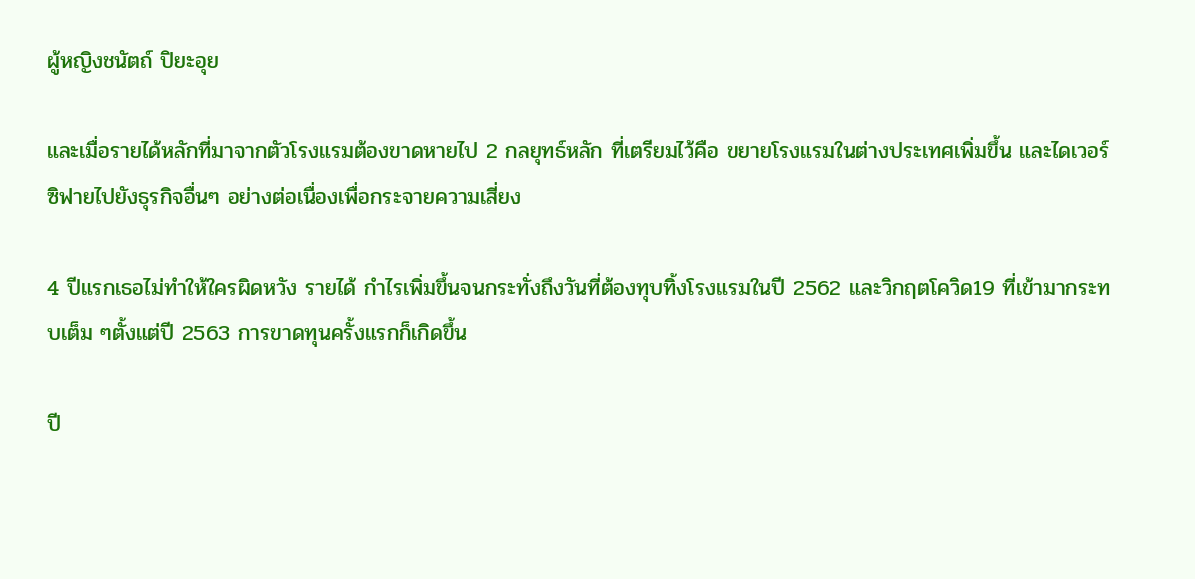ผู้หญิงชนัตถ์ ปิยะอุย

และเมื่อรายได้หลักที่มาจากตัวโรงแรมต้องขาดหายไป 2 กลยุทธ์หลัก ที่เตรียมไว้คือ ขยายโรงแรมในต่างประเทศเพิ่มขึ้น และไดเวอร์ซิฟายไปยังธุรกิจอื่นๆ อย่างต่อเนื่องเพื่อกระจายความเสี่ยง

4 ปีแรกเธอไม่ทำให้ใครผิดหวัง รายได้ กำไรเพิ่มขึ้นจนกระทั่งถึงวันที่ต้องทุบทิ้งโรงแรมในปี 2562 และวิกฤตโควิด19 ที่เข้ามากระทบเต็ม ๆตั้งแต่ปี 2563 การขาดทุนครั้งแรกก็เกิดขึ้น

ปี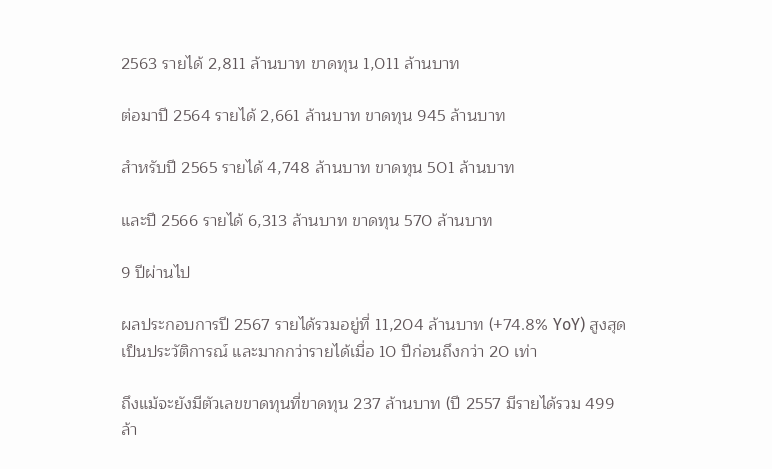2563 รายได้ 2,811 ล้านบาท ขาดทุน 1,011 ล้านบาท

ต่อมาปี 2564 รายได้ 2,661 ล้านบาท ขาดทุน 945 ล้านบาท

สำหรับปี 2565 รายได้ 4,748 ล้านบาท ขาดทุน 501 ล้านบาท

และปี 2566 รายได้ 6,313 ล้านบาท ขาดทุน 570 ล้านบาท

9 ปีผ่านไป

ผลประกอบการปี 2567 รายได้รวมอยู่ที่ 11,204 ล้านบาท (+74.8% YoY) สูงสุดเป็นประวัติการณ์ และมากกว่ารายได้เมื่อ 10 ปีก่อนถึงกว่า 20 เท่า

ถึงแม้จะยังมีตัวเลขขาดทุนที่ขาดทุน 237 ล้านบาท (ปี 2557 มีรายได้รวม 499 ล้า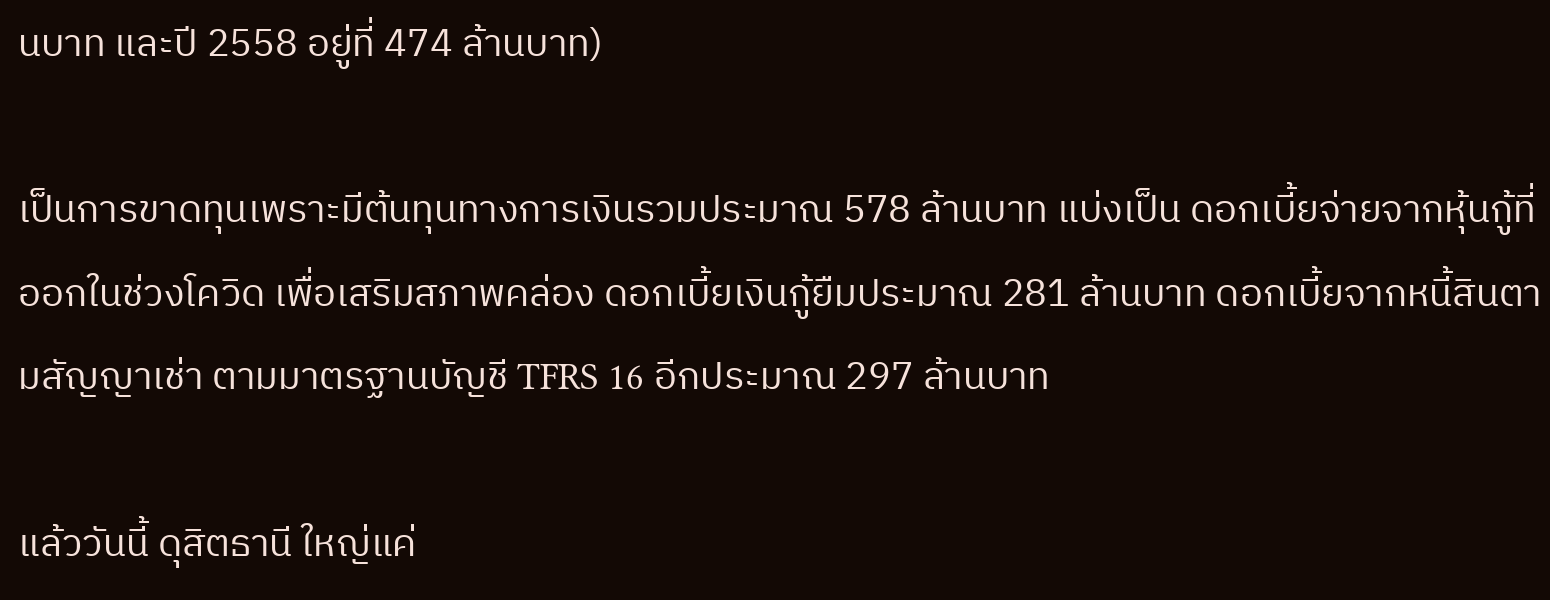นบาท และปี 2558 อยู่ที่ 474 ล้านบาท)

เป็นการขาดทุนเพราะมีต้นทุนทางการเงินรวมประมาณ 578 ล้านบาท แบ่งเป็น ดอกเบี้ยจ่ายจากหุ้นกู้ที่ออกในช่วงโควิด เพื่อเสริมสภาพคล่อง ดอกเบี้ยเงินกู้ยืมประมาณ 281 ล้านบาท ดอกเบี้ยจากหนี้สินตามสัญญาเช่า ตามมาตรฐานบัญชี TFRS 16 อีกประมาณ 297 ล้านบาท

แล้ววันนี้ ดุสิตธานี ใหญ่แค่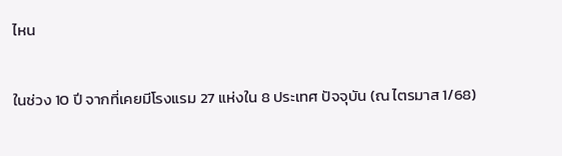ไหน

ในช่วง 10 ปี จากที่เคยมีโรงแรม 27 แห่งใน 8 ประเทศ ปัจจุบัน (ณ ไตรมาส 1/68)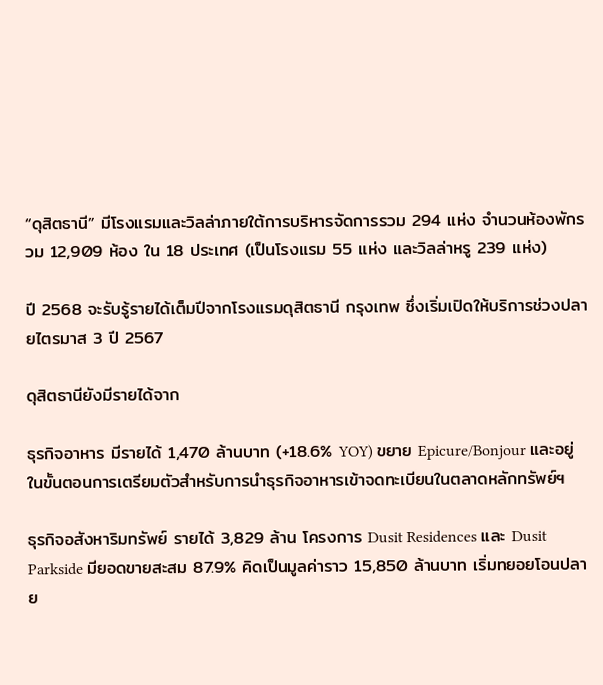“ดุสิตธานี” มีโรงแรมและวิลล่าภายใต้การบริหารจัดการรวม 294 แห่ง จำนวนห้องพักรวม 12,909 ห้อง ใน 18 ประเทศ (เป็นโรงแรม 55 แห่ง และวิลล่าหรู 239 แห่ง)

ปี 2568 จะรับรู้รายได้เต็มปีจากโรงแรมดุสิตธานี กรุงเทพ ซึ่งเริ่มเปิดให้บริการช่วงปลายไตรมาส 3 ปี 2567

ดุสิตธานียังมีรายได้จาก

ธุรกิจอาหาร มีรายได้ 1,470 ล้านบาท (+18.6% YOY) ขยาย Epicure/Bonjour และอยู่ในขั้นตอนการเตรียมตัวสำหรับการนำธุรกิจอาหารเข้าจดทะเบียนในตลาดหลักทรัพย์ฯ

ธุรกิจอสังหาริมทรัพย์ รายได้ 3,829 ล้าน โครงการ Dusit Residences และ Dusit Parkside มียอดขายสะสม 87.9% คิดเป็นมูลค่าราว 15,850 ล้านบาท เริ่มทยอยโอนปลาย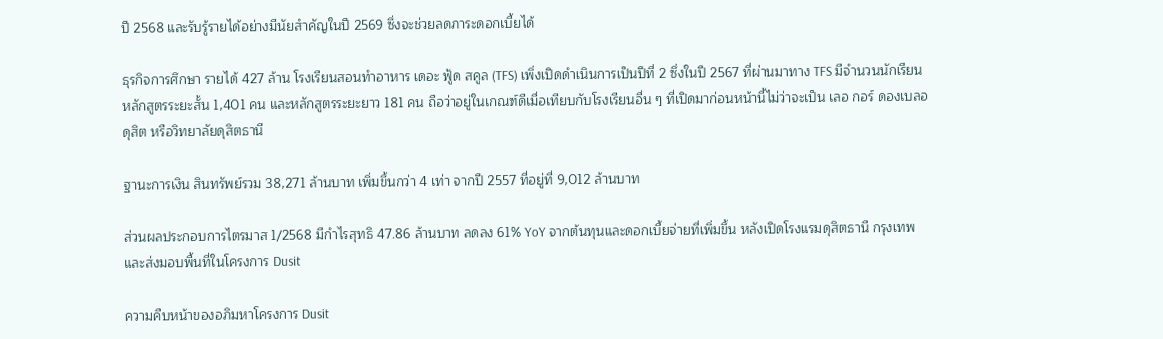ปี 2568 และรับรู้รายได้อย่างมีนัยสำคัญในปี 2569 ซึ่งจะช่วยลดภาระดอกเบี้ยได้

ธุรกิจการศึกษา รายได้ 427 ล้าน โรงเรียนสอนทำอาหาร เดอะ ฟู้ด สคูล (TFS) เพิ่งเปิดดำเนินการเป็นปีที่ 2 ซึ่งในปี 2567 ที่ผ่านมาทาง TFS มีจำนวนนักเรียนหลักสูตรระยะสั้น 1,401 คน และหลักสูตรระยะยาว 181 คน ถือว่าอยู่ในเกณฑ์ดีเมื่อเทียบกับโรงเรียนอื่น ๆ ที่เปิดมาก่อนหน้านี้ไม่ว่าจะเป็น เลอ กอร์ ดองเบลอ ดุสิต หรือวิทยาลัยดุสิตธานี

ฐานะการเงิน สินทรัพย์รวม 38,271 ล้านบาท เพิ่มขึ้นกว่า 4 เท่า จากปี 2557 ที่อยู่ที่ 9,012 ล้านบาท

ส่วนผลประกอบการไตรมาส 1/2568 มีกำไรสุทธิ 47.86 ล้านบาท ลดลง 61% YoY จากต้นทุนและดอกเบี้ยจ่ายที่เพิ่มขึ้น หลังเปิดโรงแรมดุสิตธานี กรุงเทพ และส่งมอบพื้นที่ในโครงการ Dusit

ความคืบหน้าของอภิมหาโครงการ Dusit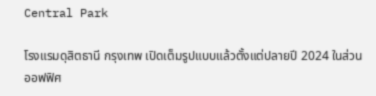Central Park

โรงแรมดุสิตธานี กรุงเทพ เปิดเต็มรูปแบบแล้วตั้งแต่ปลายปี 2024 ในส่วนออฟฟิศ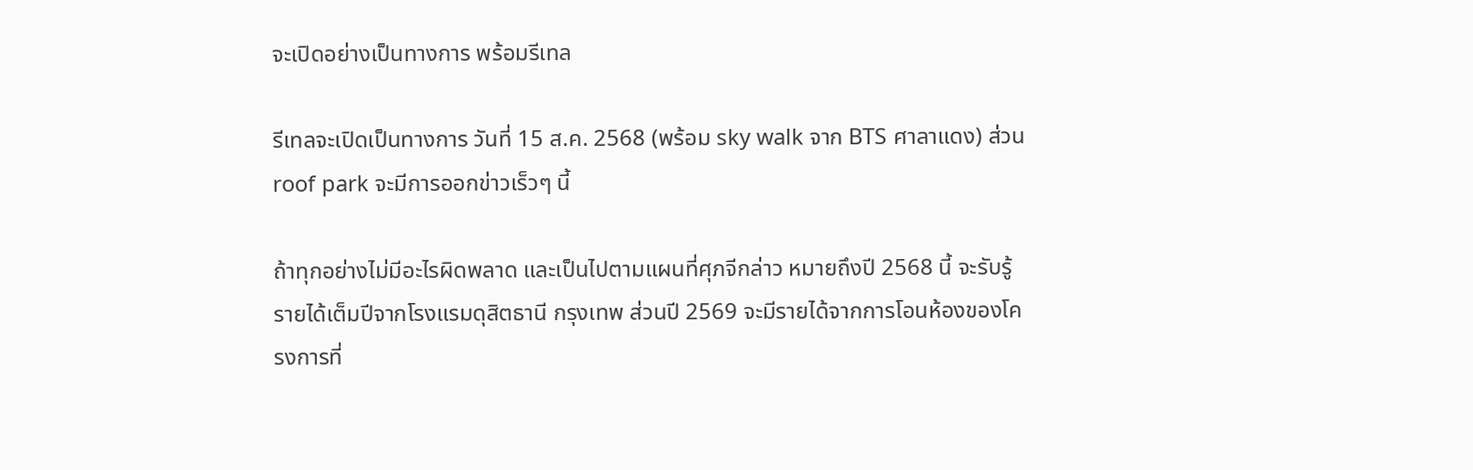จะเปิดอย่างเป็นทางการ พร้อมรีเทล

รีเทลจะเปิดเป็นทางการ วันที่ 15 ส.ค. 2568 (พร้อม sky walk จาก BTS ศาลาแดง) ส่วน roof park จะมีการออกข่าวเร็วๆ นี้

ถ้าทุกอย่างไม่มีอะไรผิดพลาด และเป็นไปตามแผนที่ศุภจีกล่าว หมายถึงปี 2568 นี้ จะรับรู้รายได้เต็มปีจากโรงแรมดุสิตธานี กรุงเทพ ส่วนปี 2569 จะมีรายได้จากการโอนห้องของโครงการที่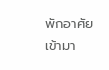พักอาศัยเข้ามา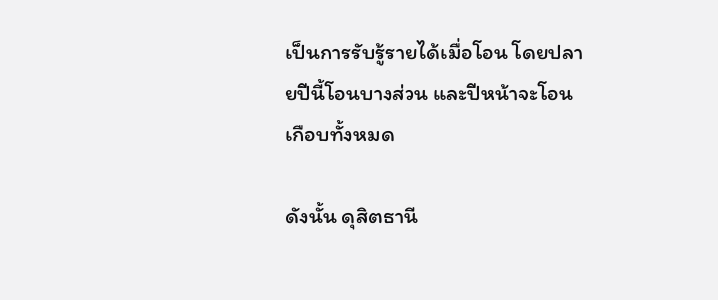เป็นการรับรู้รายได้เมื่อโอน โดยปลายปีนี้โอนบางส่วน และปีหน้าจะโอนเกือบทั้งหมด

ดังนั้น ดุสิตธานี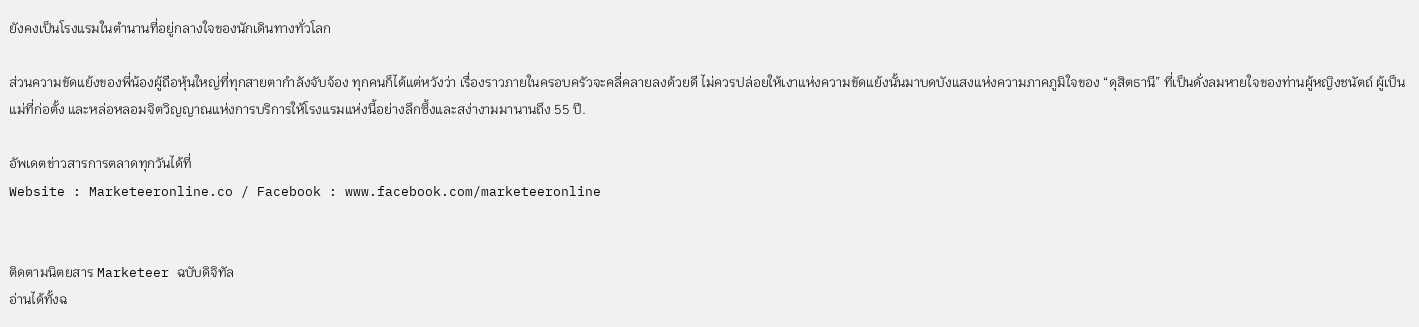ยังคงเป็นโรงแรมในตำนานที่อยู่กลางใจของนักเดินทางทั่วโลก

ส่วนความขัดแย้งของพี่น้องผู้ถือหุ้นใหญ่ที่ทุกสายตากำลังจับจ้อง ทุกคนก็ได้แต่หวังว่า เรื่องราวภายในครอบครัวจะคลี่คลายลงด้วยดี ไม่ควรปล่อยให้เงาแห่งความขัดแย้งนั้นมาบดบังแสงแห่งความภาคภูมิใจของ “ดุสิตธานี” ที่เป็นดั่งลมหายใจของท่านผู้หญิงชนัตถ์ ผู้เป็นแม่ที่ก่อตั้ง และหล่อหลอมจิตวิญญาณแห่งการบริการให้โรงแรมแห่งนี้อย่างลึกซึ้งและสง่างามมานานถึง 55 ปี.

อัพเดตข่าวสารการตลาดทุกวันได้ที่
Website : Marketeeronline.co / Facebook : www.facebook.com/marketeeronline


ติดตามนิตยสาร Marketeer ฉบับดิจิทัล
อ่านได้ทั้งฉ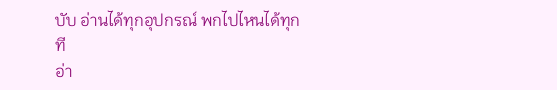บับ อ่านได้ทุกอุปกรณ์ พกไปไหนได้ทุกที
อ่า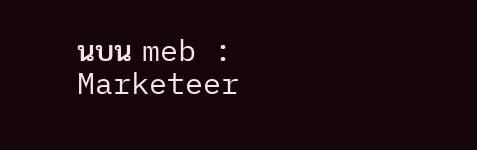นบน meb : Marketeer